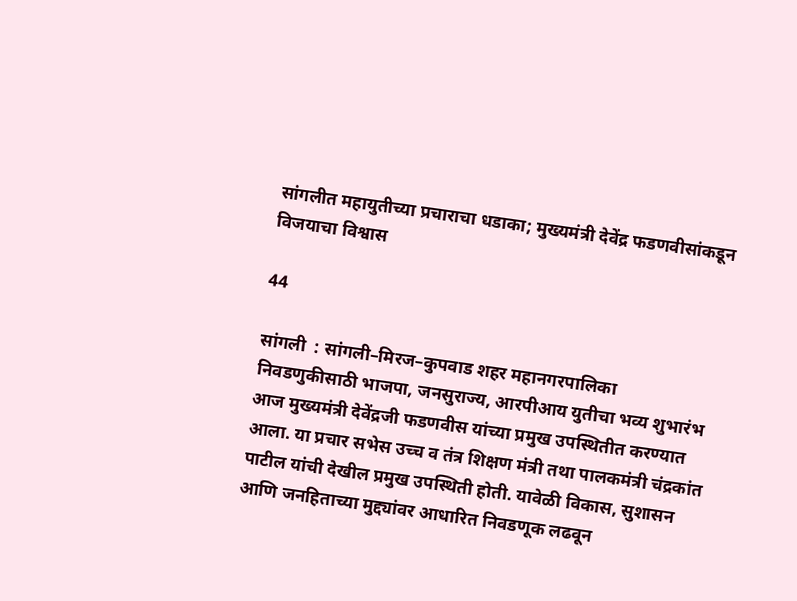सांगलीत महायुतीच्या प्रचाराचा धडाका; मुख्यमंत्री देवेंद्र फडणवीसांकडून विजयाचा विश्वास

44

सांगली  : सांगली–मिरज–कुपवाड शहर महानगरपालिका निवडणुकीसाठी भाजपा, जनसुराज्य, आरपीआय युतीचा भव्य शुभारंभ आज मुख्यमंत्री देवेंद्रजी फडणवीस यांच्या प्रमुख उपस्थितीत करण्यात आला. या प्रचार सभेस उच्च व तंत्र शिक्षण मंत्री तथा पालकमंत्री चंद्रकांत पाटील यांची देखील प्रमुख उपस्थिती होती. यावेळी विकास, सुशासन आणि जनहिताच्या मुद्द्यांवर आधारित निवडणूक लढवून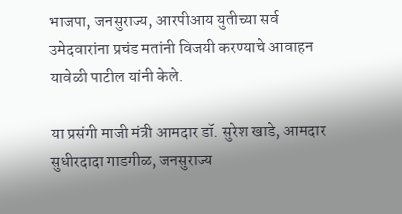भाजपा, जनसुराज्य, आरपीआय युतीच्या सर्व उमेदवारांना प्रचंड मतांनी विजयी करण्याचे आवाहन यावेळी पाटील यांनी केले.

या प्रसंगी माजी मंत्री आमदार डॉ. सुरेश खाडे, आमदार सुधीरदादा गाडगीळ, जनसुराज्य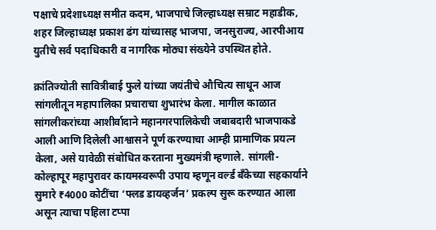पक्षाचे प्रदेशाध्यक्ष समीत कदम, भाजपाचे जिल्हाध्यक्ष सम्राट महाडीक, शहर जिल्हाध्यक्ष प्रकाश ढंग यांच्यासह भाजपा, जनसुराज्य, आरपीआय युतीचे सर्व पदाधिकारी व नागरिक मोठ्या संख्येने उपस्थित होते.

क्रांतिज्योती सावित्रीबाई फुले यांच्या जयंतीचे औचित्य साधून आज सांगलीतून महापालिका प्रचाराचा शुभारंभ केला. मागील काळात सांगलीकरांच्या आशीर्वादाने महानगरपालिकेची जबाबदारी भाजपाकडे आली आणि दिलेली आश्वासने पूर्ण करण्याचा आम्ही प्रामाणिक प्रयत्न केला, असे यावेळी संबोधित करताना मुख्यमंत्री म्हणाले. सांगली-कोल्हापूर महापुरावर कायमस्वरूपी उपाय म्हणून वर्ल्ड बँकेच्या सहकार्याने सुमारे ₹4000 कोटींचा ‘फ्लड डायव्हर्जन’ प्रकल्प सुरू करण्यात आला असून त्याचा पहिला टप्पा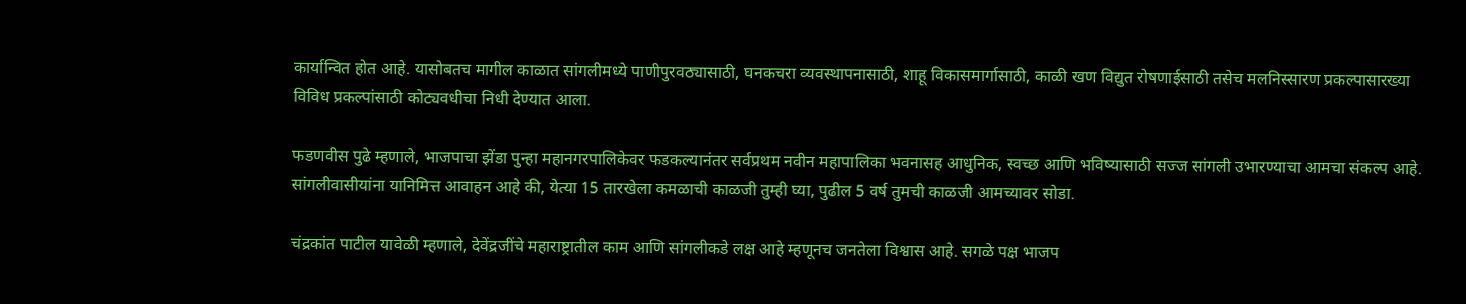कार्यान्वित होत आहे. यासोबतच मागील काळात सांगलीमध्ये पाणीपुरवठ्यासाठी, घनकचरा व्यवस्थापनासाठी, शाहू विकासमार्गासाठी, काळी खण विद्युत रोषणाईसाठी तसेच मलनिस्सारण प्रकल्पासारख्या विविध प्रकल्पांसाठी कोट्यवधीचा निधी देण्यात आला.

फडणवीस पुढे म्हणाले, भाजपाचा झेंडा पुन्हा महानगरपालिकेवर फडकल्यानंतर सर्वप्रथम नवीन महापालिका भवनासह आधुनिक, स्वच्छ आणि भविष्यासाठी सज्ज सांगली उभारण्याचा आमचा संकल्प आहे. सांगलीवासीयांना यानिमित्त आवाहन आहे की, येत्या 15 तारखेला कमळाची काळजी तुम्ही घ्या, पुढील 5 वर्ष तुमची काळजी आमच्यावर सोडा.

चंद्रकांत पाटील यावेळी म्हणाले, देवेंद्रजींचे महाराष्ट्रातील काम आणि सांगलीकडे लक्ष आहे म्हणूनच जनतेला विश्वास आहे. सगळे पक्ष भाजप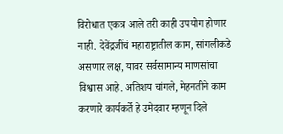विरोधात एकत्र आले तरी काही उपयोग होणार नाही. देवेंद्रजींचं महाराष्ट्रातील काम, सांगलीकडे असणार लक्ष, यावर सर्वसामान्य माणसांचा विश्वास आहे. अतिशय चांगले, मेहनतीने काम करणारे कार्यकर्ते हे उमेदवार म्हणून दिले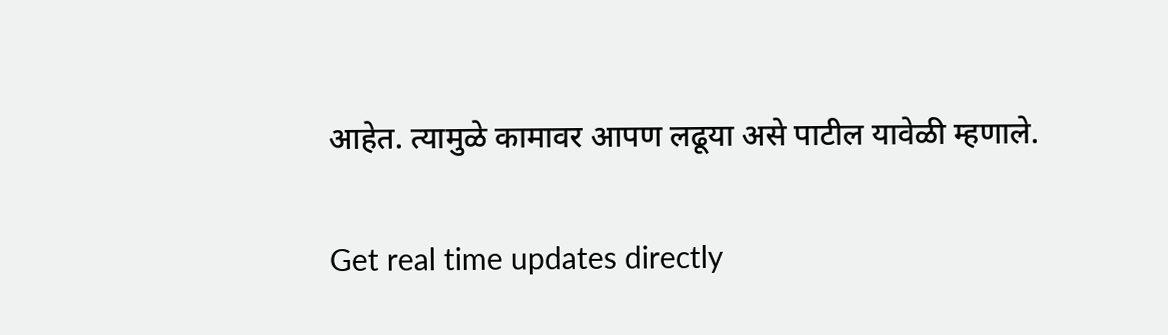आहेत. त्यामुळे कामावर आपण लढूया असे पाटील यावेळी म्हणाले.

Get real time updates directly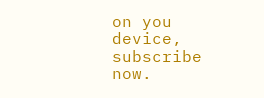on you device, subscribe now.